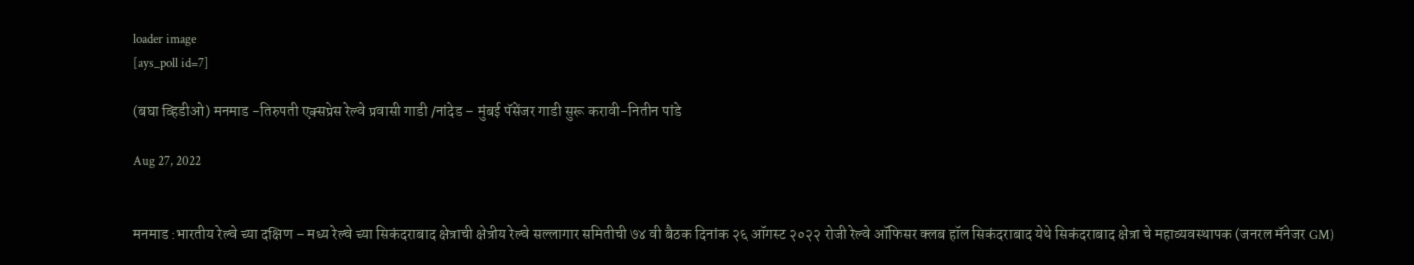loader image
[ays_poll id=7]

(बघा व्हिडीओ) मनमाड -तिरुपती एक्सप्रेस रेल्वे प्रवासी गाडी /नांदेड – मुंबई पॅसेंजर गाडी सुरू करावी-नितीन पांडे

Aug 27, 2022


मनमाड :भारतीय रेल्वे च्या दक्षिण – मध्य रेल्वे च्या सिकंदराबाद क्षेत्राची क्षेत्रीय रेल्वे सल्लागार समितीची ७४ वी बैठक दिनांक २६ ऑगस्ट २०२२ रोजी रेल्वे ऑफिसर क्लब हॉल सिकंदराबाद येथे सिकंदराबाद क्षेत्रा चे महाव्यवस्थापक (जनरल मॅनेजर GM)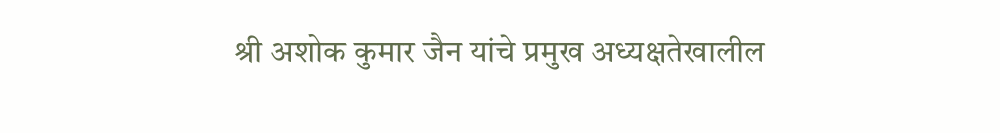श्री अशोक कुमार जैन यांचे प्रमुख अध्यक्षतेखालील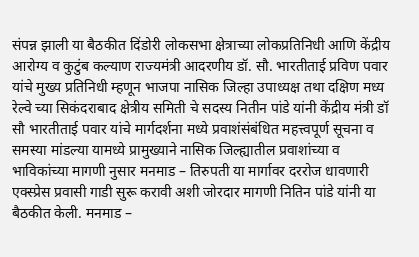संपन्न झाली या बैठकीत दिंडोरी लोकसभा क्षेत्राच्या लोकप्रतिनिधी आणि केंद्रीय आरोग्य व कुटुंब कल्याण राज्यमंत्री आदरणीय डॉ. सौ. भारतीताई प्रविण पवार यांचे मुख्य प्रतिनिधी म्हणून भाजपा नासिक जिल्हा उपाध्यक्ष तथा दक्षिण मध्य रेल्वे च्या सिकंदराबाद क्षेत्रीय समिती चे सदस्य नितीन पांडे यांनी केंद्रीय मंत्री डॉ सौ भारतीताई पवार यांचे मार्गदर्शना मध्ये प्रवाशंसंबंधित महत्त्वपूर्ण सूचना व समस्या मांडल्या यामध्ये प्रामुख्याने नासिक जिल्ह्यातील प्रवाशांच्या व भाविकांच्या मागणी नुसार मनमाड – तिरुपती या मार्गावर दररोज धावणारी एक्स्प्रेस प्रवासी गाडी सुरू करावी अशी जोरदार मागणी नितिन पांडे यांनी या बैठकीत केली. मनमाड –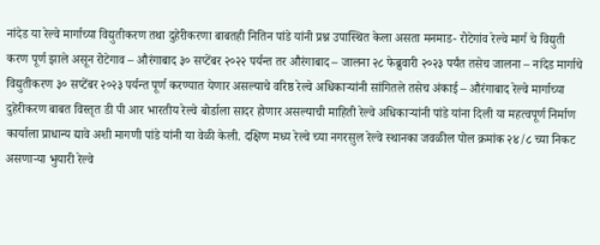नांदेड या रेल्वे मार्गाच्या विद्युतीकरण तथा दुहेरीकरणा बाबतही नितिन पांडे यांनी प्रश्न उपास्थित केला असता मनमाड- रोटेगांव रेल्वे मार्ग चे विद्युती करण पूर्ण झाले असून रोटेगाव – औरंगाबाद ३० सप्टेंबर २०२२ पर्यन्त तर औरंगाबाद – जालना २८ फेब्रुवारी २०२३ पर्यंत तसेच जालना – नांदेड मार्गाचे विद्युतीकरण ३० सप्टेंबर २०२३ पर्यन्त पूर्ण करण्यात येणार असल्याचे वरिष्ठ रेल्वे अधिकाऱ्यांनी सांगितले तसेच अंकाई – औरंगाबाद रेल्वे मार्गाच्या दुहेरीकरण बाबत विस्तृत डी पी आर भारतीय रेल्वे बोर्डाला सादर होणार असल्याची माहिती रेल्वे अधिकाऱ्यांनी पांडे यांना दिली या महत्वपूर्ण निर्माण कार्याला प्राधान्य द्यावे अशी मागणी पांडे यांनी या वेळी केली. दक्षिण मध्य रेल्वे च्या नगरसुल रेल्वे स्थानका जवळील पोल क्रमांक २४/८ च्या निकट असणाऱ्या भुयारी रेल्वे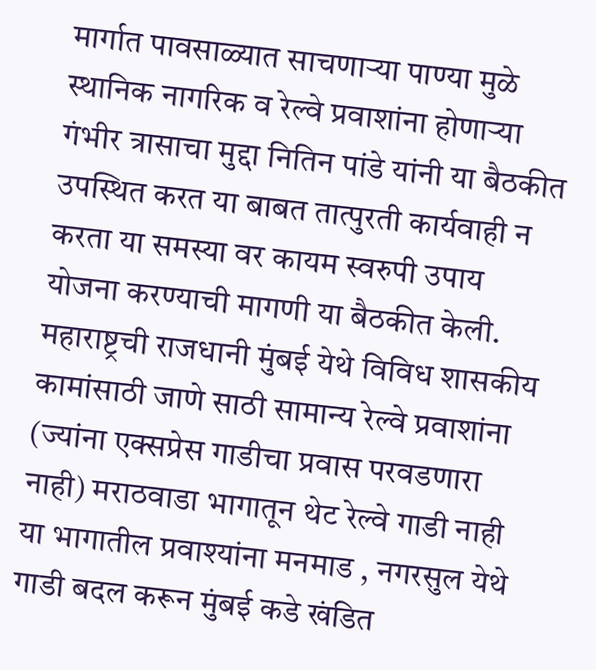मार्गात पावसाळ्यात साचणाऱ्या पाण्या मुळे स्थानिक नागरिक व रेल्वे प्रवाशांना होणाऱ्या गंभीर त्रासाचा मुद्दा नितिन पांडे यांनी या बैठकीत उपस्थित करत या बाबत तात्पुरती कार्यवाही न करता या समस्या वर कायम स्वरुपी उपाय योजना करण्याची मागणी या बैठकीत केली. महाराष्ट्रची राजधानी मुंबई येथे विविध शासकीय कामांसाठी जाणे साठी सामान्य रेल्वे प्रवाशांना (ज्यांना एक्सप्रेस गाडीचा प्रवास परवडणारा नाही) मराठवाडा भागातून थेट रेल्वे गाडी नाही या भागातील प्रवाश्यांना मनमाड , नगरसुल येथे गाडी बदल करून मुंबई कडे खंडित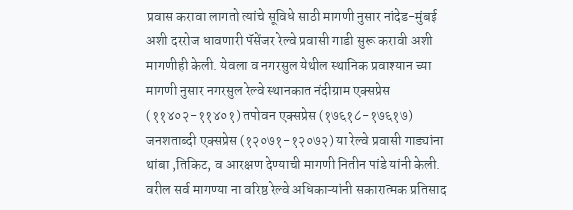प्रवास करावा लागतो त्यांचे सूविधे साठी मागणी नुसार नांदेड-मुंबई अशी दररोज धावणारी पॅसेंजर रेल्वे प्रवासी गाडी सुरू करावी अशी मागणीही केली. येवला व नगरसुल येथील स्थानिक प्रवाश्यान च्या मागणी नुसार नगरसुल रेल्वे स्थानकात नंदीग्राम एक्सप्रेस (११४०२-११४०१) तपोवन एक्सप्रेस (१७६१८-१७६१७) जनशताब्दी एक्सप्रेस (१२०७१-१२०७२) या रेल्वे प्रवासी गाड्यांना थांबा ,तिकिट, व आरक्षण देण्याची मागणी नितीन पांडे यांनी केली. वरील सर्व मागण्या ना वरिष्ठ रेल्वे अधिकाऱ्यांनी सकारात्मक प्रतिसाद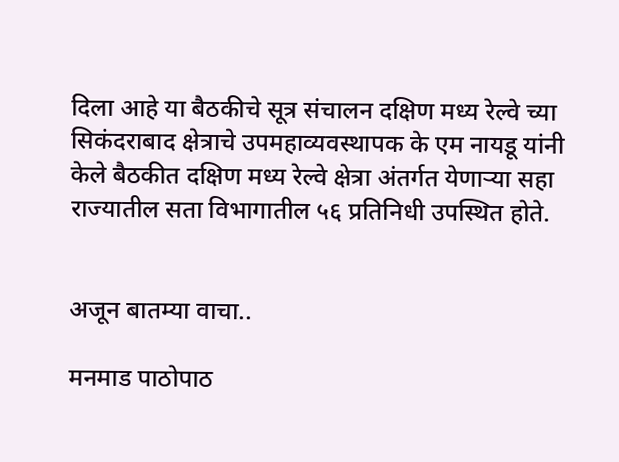दिला आहे या बैठकीचे सूत्र संचालन दक्षिण मध्य रेल्वे च्या सिकंदराबाद क्षेत्राचे उपमहाव्यवस्थापक के एम नायडू यांनी केले बैठकीत दक्षिण मध्य रेल्वे क्षेत्रा अंतर्गत येणाऱ्या सहा राज्यातील सता विभागातील ५६ प्रतिनिधी उपस्थित होते.


अजून बातम्या वाचा..

मनमाड पाठोपाठ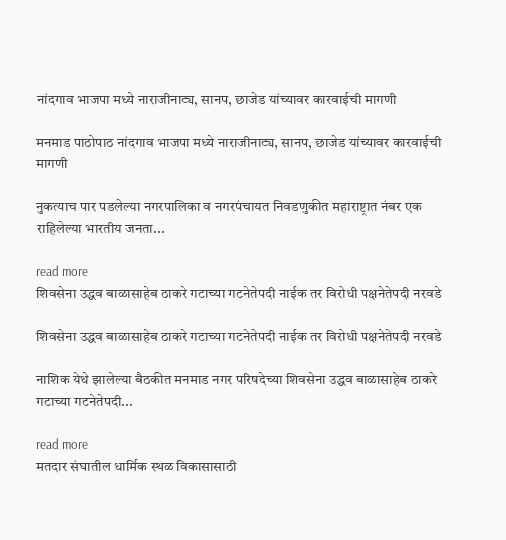नांदगाव भाजपा मध्ये नाराजीनाट्य, सानप, छाजेड यांच्यावर कारवाईची मागणी

मनमाड पाठोपाठ नांदगाव भाजपा मध्ये नाराजीनाट्य, सानप, छाजेड यांच्यावर कारवाईची मागणी

नुकत्याच पार पडलेल्या नगरपालिका व नगरपंचायत निवडणुकीत महाराष्ट्रात नंबर एक राहिलेल्या भारतीय जनता...

read more
शिवसेना उद्धव बाळासाहेब ठाकरे गटाच्या गटनेतेपदी नाईक तर विरोधी पक्षनेतेपदी नरवडे

शिवसेना उद्धव बाळासाहेब ठाकरे गटाच्या गटनेतेपदी नाईक तर विरोधी पक्षनेतेपदी नरवडे

नाशिक येथे झालेल्या बैठकीत मनमाड नगर परिषदेच्या शिवसेना उद्धव बाळासाहेब ठाकरे गटाच्या गटनेतेपदी...

read more
मतदार संघातील धार्मिक स्थळ विकासासाठी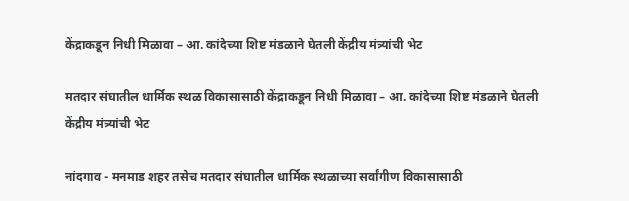केंद्राकडून निधी मिळावा – आ. कांदेच्या शिष्ट मंडळाने घेतली केंद्रीय मंत्र्यांची भेट

मतदार संघातील धार्मिक स्थळ विकासासाठी केंद्राकडून निधी मिळावा – आ. कांदेच्या शिष्ट मंडळाने घेतली केंद्रीय मंत्र्यांची भेट

नांदगाव - मनमाड शहर तसेच मतदार संघातील धार्मिक स्थळाच्या सर्वांगीण विकासासाठी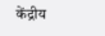केंद्रीय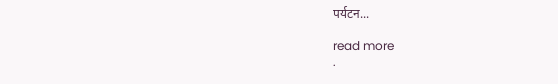पर्यटन...

read more
.